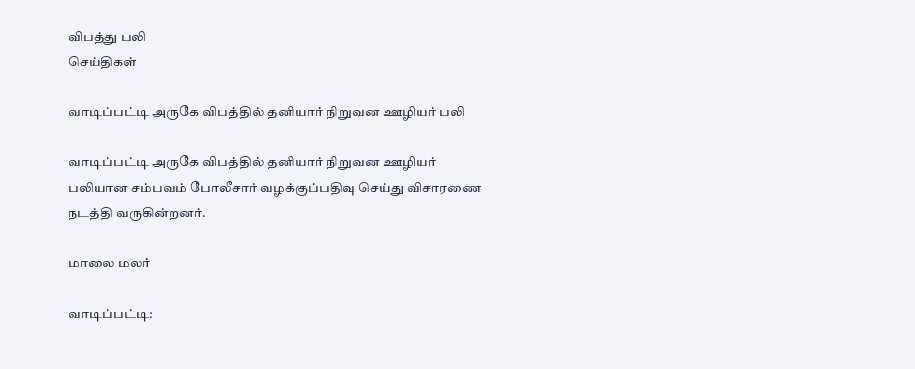விபத்து பலி
செய்திகள்

வாடிப்பட்டி அருகே விபத்தில் தனியார் நிறுவன ஊழியர் பலி

வாடிப்பட்டி அருகே விபத்தில் தனியார் நிறுவன ஊழியர் பலியான சம்பவம் போலீசார் வழக்குப்பதிவு செய்து விசாரணை நடத்தி வருகின்றனர்.

மாலை மலர்

வாடிப்பட்டி: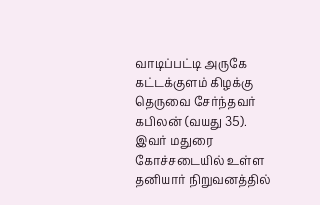வாடிப்பட்டி அருகே கட்டக்குளம் கிழக்கு தெருவை சேர்ந்தவர் கபிலன் (வயது 35). இவர் மதுரை கோச்சடையில் உள்ள தனியார் நிறுவனத்தில்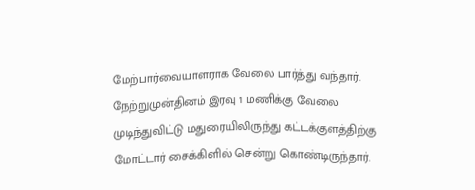மேற்பார்வையாளராக வேலை பார்த்து வந்தார். நேற்றுமுன்தினம் இரவு 1 மணிக்கு வேலை முடிந்துவிட்டு மதுரையிலிருந்து கட்டக்குளத்திற்கு மோட்டார் சைக்கிளில் சென்று கொண்டிருந்தார்.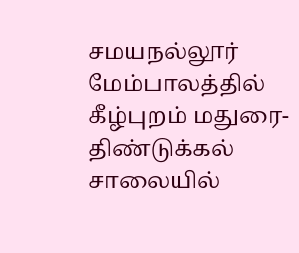சமயநல்லூர் மேம்பாலத்தில் கீழ்புறம் மதுரை-திண்டுக்கல் சாலையில்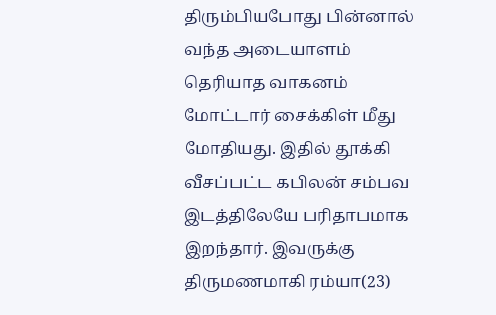திரும்பியபோது பின்னால் வந்த அடையாளம் தெரியாத வாகனம் மோட்டார் சைக்கிள் மீது மோதியது. இதில் தூக்கி வீசப்பட்ட கபிலன் சம்பவ இடத்திலேயே பரிதாபமாக இறந்தார். இவருக்கு திருமணமாகி ரம்யா(23)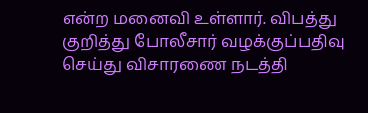என்ற மனைவி உள்ளார். விபத்து குறித்து போலீசார் வழக்குப்பதிவு செய்து விசாரணை நடத்தி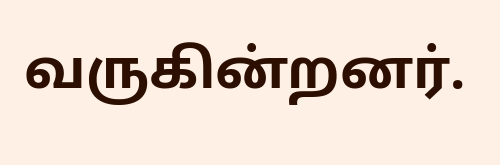வருகின்றனர்.